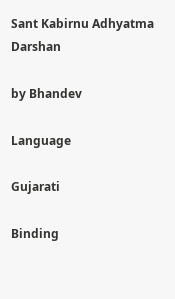Sant Kabirnu Adhyatma Darshan

by Bhandev

Language

Gujarati

Binding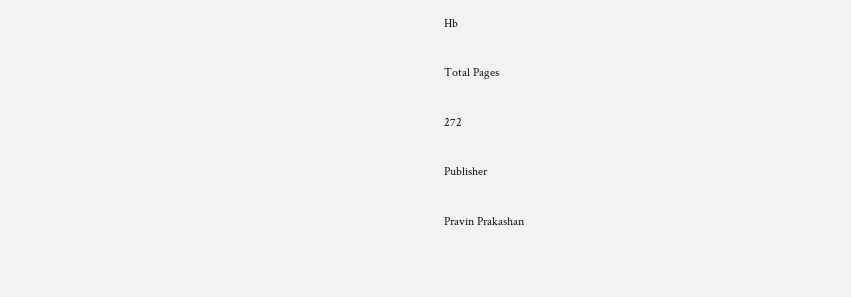Hb

Total Pages

272

Publisher

Pravin Prakashan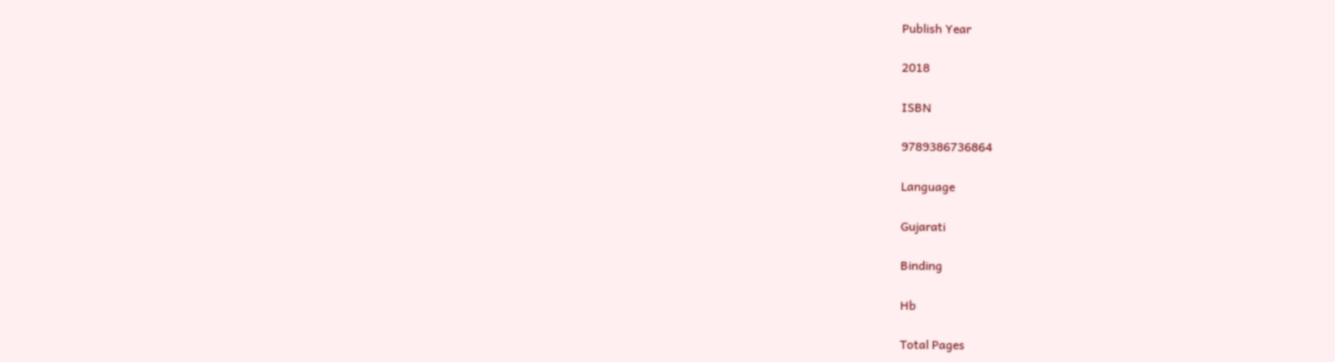Publish Year

2018

ISBN

9789386736864

Language

Gujarati

Binding

Hb

Total Pages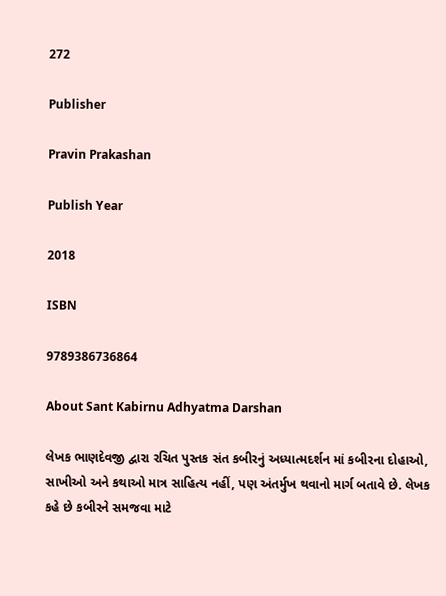272

Publisher

Pravin Prakashan

Publish Year

2018

ISBN

9789386736864

About Sant Kabirnu Adhyatma Darshan

લેખક ભાણદેવજી દ્વારા રચિત પુસ્તક સંત કબીરનું અધ્યાત્મદર્શન માં કબીરના દોહાઓ, સાખીઓ અને કથાઓ માત્ર સાહિત્ય નહીં, પણ અંતર્મુખ થવાનો માર્ગ બતાવે છે. લેખક કહે છે કબીરને સમજવા માટે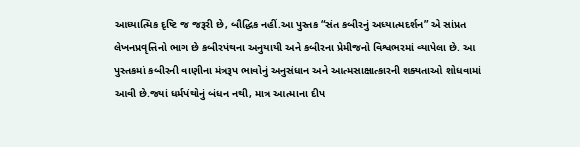આધ્યાત્મિક દૃષ્ટિ જ જરૂરી છે, બૌદ્ધિક નહીં.આ પુસ્તક “સંત કબીરનું અધ્યાત્મદર્શન” એ સાંપ્રત લેખનપ્રવૃત્તિનો ભાગ છે કબીરપંથના અનુયાયી અને કબીરના પ્રેમીજનો વિશ્વભરમાં વ્યાપેલા છે. આ પુસ્તકમાં કબીરની વાણીના મંત્રરૂપ ભાવોનું અનુસંધાન અને આત્મસાક્ષાત્કારની શક્યતાઓ શોધવામાં આવી છે.જ્યાં ધર્મપંથોનું બંધન નથી, માત્ર આત્માના દીપ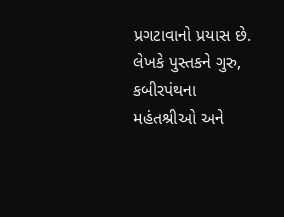પ્રગટાવાનો પ્રયાસ છે. લેખકે પુસ્તકને ગુરુ, કબીરપંથના મહંતશ્રીઓ અને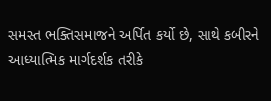સમસ્ત ભક્તિસમાજને અર્પિત કર્યો છે, સાથે કબીરને આધ્યાત્મિક માર્ગદર્શક તરીકે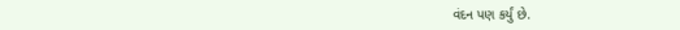વંદન પણ કર્યું છે.